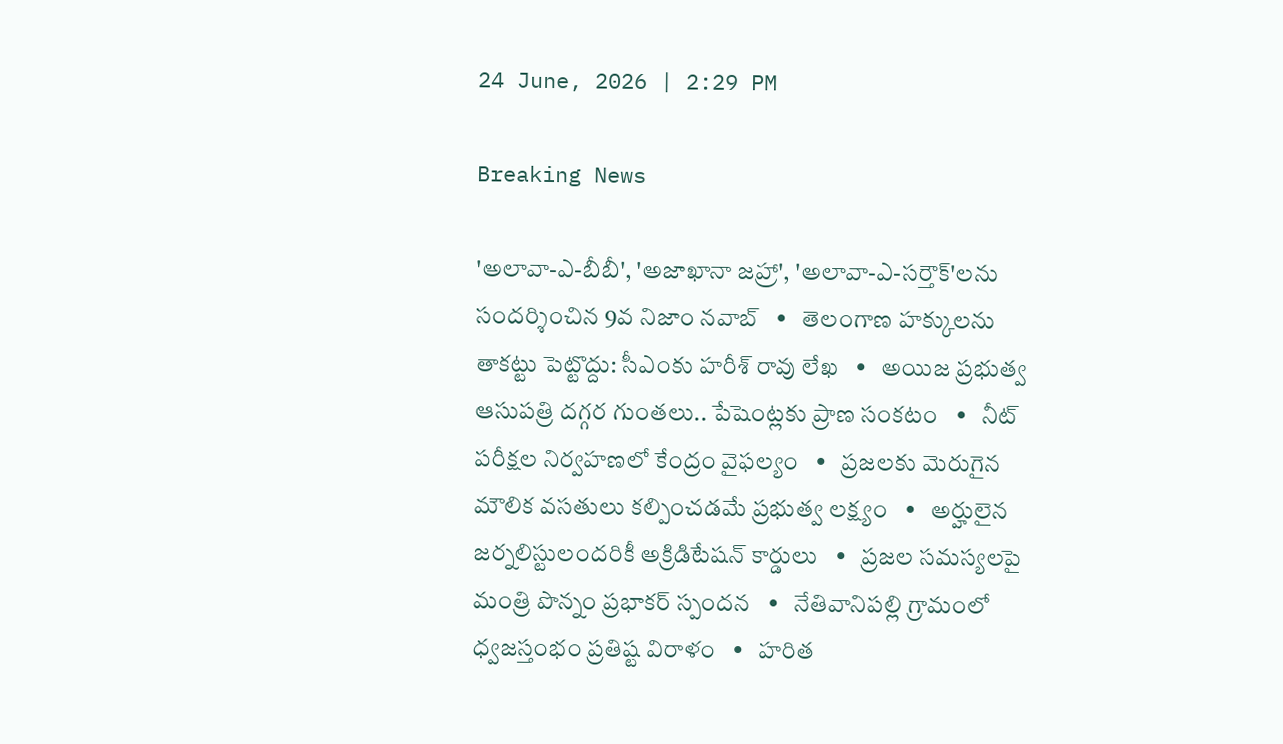24 June, 2026 | 2:29 PM

Breaking News

'అలావా-ఎ-బీబీ', 'అజాఖానా జహ్రా', 'అలావా-ఎ-సర్తౌక్'లను సందర్శించిన 9వ నిజాం నవాబ్   •   తెలంగాణ హక్కులను తాకట్టు పెట్టొద్దు: సీఎంకు హరీశ్ రావు లేఖ   •   అయిజ ప్రభుత్వ ఆసుపత్రి దగ్గర గుంతలు.. పేషెంట్లకు ప్రాణ సంకటం   •   నీట్ పరీక్షల నిర్వహణలో కేంద్రం వైఫల్యం   •   ప్రజలకు మెరుగైన మౌలిక వసతులు కల్పించడమే ప్రభుత్వ లక్ష్యం   •   అర్హులైన జర్నలిస్టులందరికీ అక్రిడిటేషన్ కార్డులు   •   ప్రజల సమస్యలపై మంత్రి పొన్నం ప్రభాకర్ స్పందన   •   నేతివానిపల్లి గ్రామంలో ధ్వజస్తంభం ప్రతిష్ట విరాళం   •   హరిత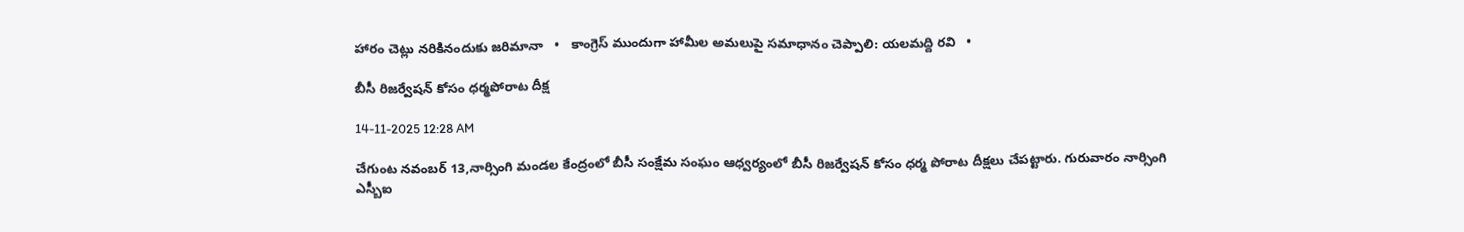హారం చెట్లు నరికినందుకు జరిమానా   •   కాంగ్రెస్ ముందుగా హామీల అమలుపై సమాధానం చెప్పాలి: యలమద్ది రవి   •

బీసీ రిజర్వేషన్ కోసం ధర్మపోరాట దీక్ష

14-11-2025 12:28 AM

చేగుంట నవంబర్ 13,నార్సింగి మండల కేంద్రంలో బీసీ సంక్షేమ సంఘం ఆధ్వర్యంలో బీసీ రిజర్వేషన్ కోసం ధర్మ పోరాట దీక్షలు చేపట్టారు. గురువారం నార్సింగి ఎస్బీఐ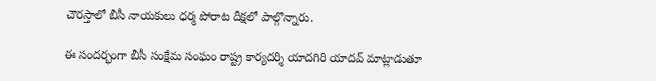చౌరస్తాలో బీసీ నాయకులు ధర్మ పోరాట దీక్షలో పాల్గొన్నారు.

ఈ సందర్భంగా బీసీ సంక్షేమ సంఘం రాష్ట్ర కార్యదర్శి యాదగిరి యాదవ్ మాట్లాడుతూ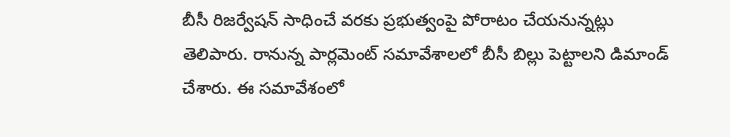బీసీ రిజర్వేషన్ సాధించే వరకు ప్రభుత్వంపై పోరాటం చేయనున్నట్లు తెలిపారు. రానున్న పార్లమెంట్ సమావేశాలలో బీసీ బిల్లు పెట్టాలని డిమాండ్ చేశారు. ఈ సమావేశంలో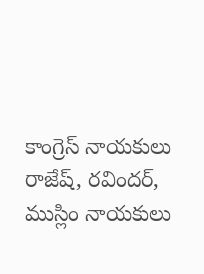కాంగ్రెస్ నాయకులు రాజేష్, రవిందర్, ముస్లిం నాయకులు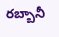రబ్బానీ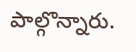పాల్గొన్నారు.